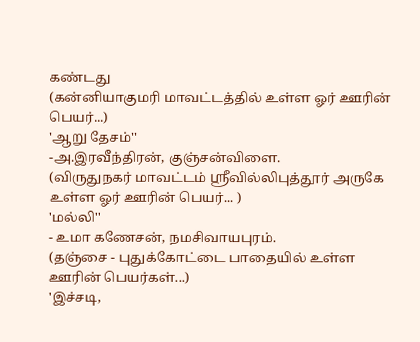கண்டது
(கன்னியாகுமரி மாவட்டத்தில் உள்ள ஓர் ஊரின் பெயர்...)
'ஆறு தேசம்''
-அ.இரவீந்திரன், குஞ்சன்விளை.
(விருதுநகர் மாவட்டம் ஸ்ரீவில்லிபுத்தூர் அருகே உள்ள ஓர் ஊரின் பெயர்... )
'மல்லி''
- உமா கணேசன், நமசிவாயபுரம்.
(தஞ்சை - புதுக்கோட்டை பாதையில் உள்ள ஊரின் பெயர்கள்...)
'இச்சடி,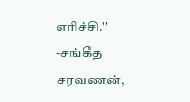எரிச்சி.''
-சங்கீத சரவணன்,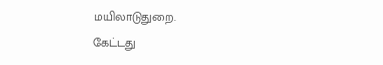மயிலாடுதுறை.
கேட்டது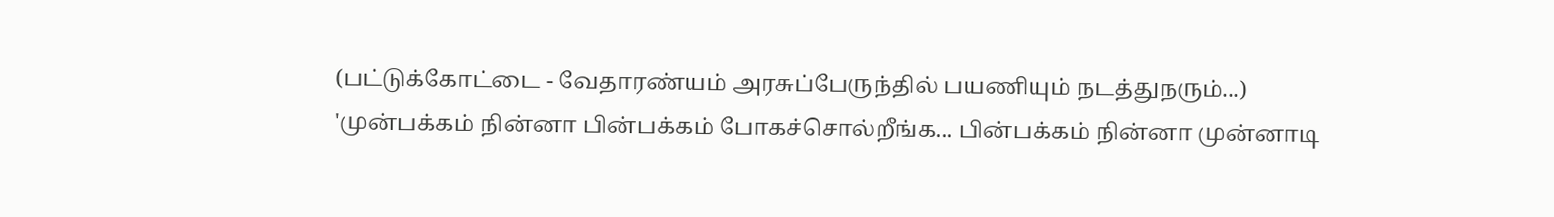(பட்டுக்கோட்டை - வேதாரண்யம் அரசுப்பேருந்தில் பயணியும் நடத்துநரும்...)
'முன்பக்கம் நின்னா பின்பக்கம் போகச்சொல்றீங்க... பின்பக்கம் நின்னா முன்னாடி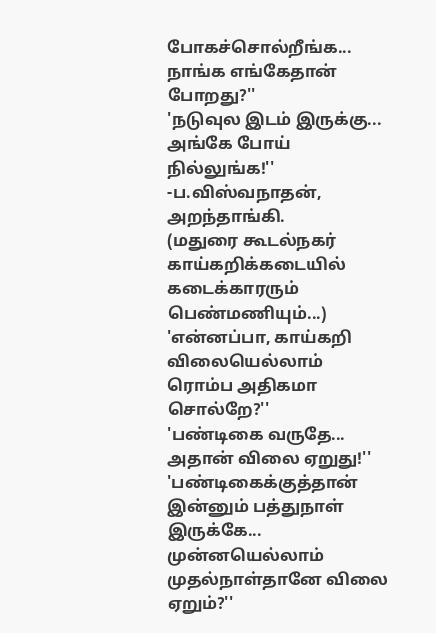போகச்சொல்றீங்க... நாங்க எங்கேதான் போறது?''
'நடுவுல இடம் இருக்கு... அங்கே போய் நில்லுங்க!''
-ப.விஸ்வநாதன், அறந்தாங்கி.
(மதுரை கூடல்நகர் காய்கறிக்கடையில் கடைக்காரரும் பெண்மணியும்...)
'என்னப்பா, காய்கறி விலையெல்லாம் ரொம்ப அதிகமா சொல்றே?''
'பண்டிகை வருதே... அதான் விலை ஏறுது!''
'பண்டிகைக்குத்தான் இன்னும் பத்துநாள் இருக்கே... முன்னயெல்லாம் முதல்நாள்தானே விலை ஏறும்?''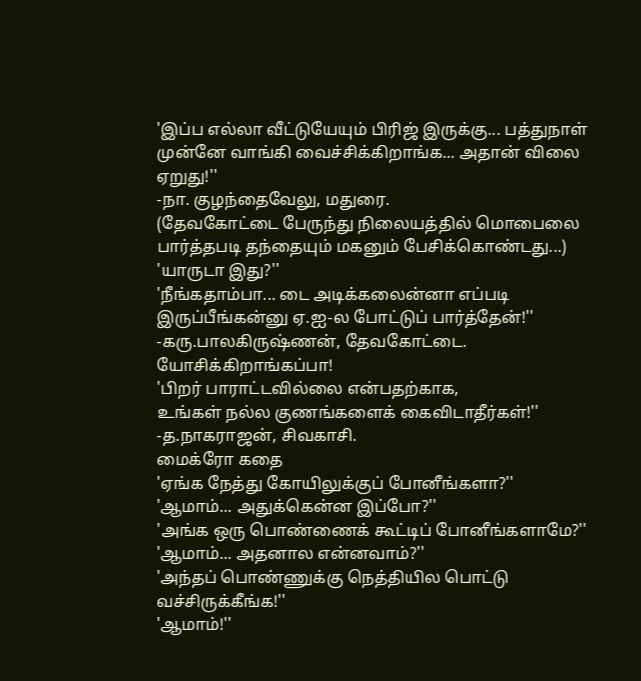'இப்ப எல்லா வீட்டுயேயும் பிரிஜ் இருக்கு... பத்துநாள் முன்னே வாங்கி வைச்சிக்கிறாங்க... அதான் விலை ஏறுது!''
-நா. குழந்தைவேலு, மதுரை.
(தேவகோட்டை பேருந்து நிலையத்தில் மொபைலை பார்த்தபடி தந்தையும் மகனும் பேசிக்கொண்டது...)
'யாருடா இது?''
'நீங்கதாம்பா... டை அடிக்கலைன்னா எப்படி இருப்பீங்கன்னு ஏ.ஐ-ல போட்டுப் பார்த்தேன்!''
-கரு.பாலகிருஷ்ணன், தேவகோட்டை.
யோசிக்கிறாங்கப்பா!
'பிறர் பாராட்டவில்லை என்பதற்காக,
உங்கள் நல்ல குணங்களைக் கைவிடாதீர்கள்!''
-த.நாகராஜன், சிவகாசி.
மைக்ரோ கதை
'ஏங்க நேத்து கோயிலுக்குப் போனீங்களா?''
'ஆமாம்... அதுக்கென்ன இப்போ?''
'அங்க ஒரு பொண்ணைக் கூட்டிப் போனீங்களாமே?''
'ஆமாம்... அதனால என்னவாம்?''
'அந்தப் பொண்ணுக்கு நெத்தியில பொட்டு வச்சிருக்கீங்க!''
'ஆமாம்!''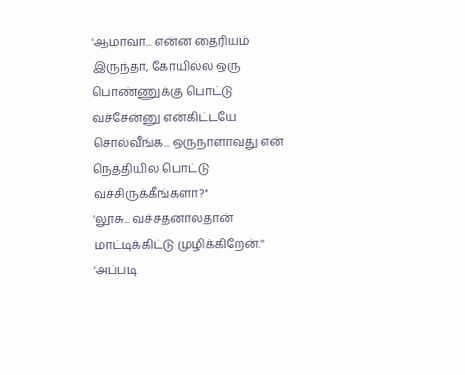'ஆமாவா... என்ன தைரியம் இருந்தா, கோயில்ல ஒரு பொண்ணுக்கு பொட்டு வச்சேன்னு என்கிட்டயே சொல்வீங்க... ஒருநாளாவது என் நெத்தியில பொட்டு வச்சிருக்கீங்களா?''
'லூசு... வச்சதனாலதான் மாட்டிக்கிட்டு முழிக்கிறேன்.''
'அப்படி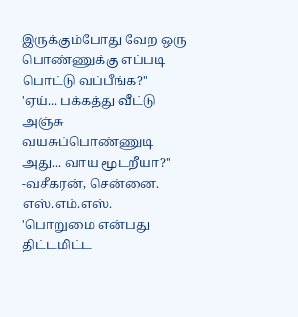இருக்கும்போது வேற ஒரு பொண்ணுக்கு எப்படி பொட்டு வப்பீங்க?''
'ஏய்... பக்கத்து வீட்டு அஞ்சு வயசுப்பொண்ணுடி அது... வாய மூடறீயா?''
-வசீகரன், சென்னை.
எஸ்.எம்.எஸ்.
'பொறுமை என்பது
திட்டமிட்ட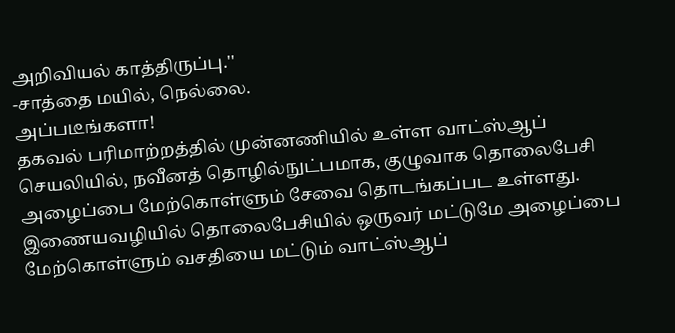அறிவியல் காத்திருப்பு.''
-சாத்தை மயில், நெல்லை.
அப்படீங்களா!
தகவல் பரிமாற்றத்தில் முன்னணியில் உள்ள வாட்ஸ்ஆப் செயலியில், நவீனத் தொழில்நுட்பமாக, குழுவாக தொலைபேசி அழைப்பை மேற்கொள்ளும் சேவை தொடங்கப்பட உள்ளது.
இணையவழியில் தொலைபேசியில் ஒருவர் மட்டுமே அழைப்பை மேற்கொள்ளும் வசதியை மட்டும் வாட்ஸ்ஆப்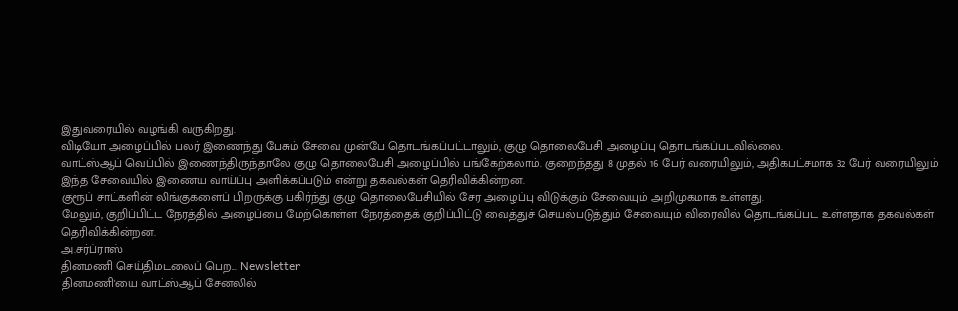இதுவரையில் வழங்கி வருகிறது.
விடியோ அழைப்பில் பலர் இணைந்து பேசும் சேவை முன்பே தொடங்கப்பட்டாலும், குழு தொலைபேசி அழைப்பு தொடங்கப்படவில்லை.
வாட்ஸ்ஆப் வெப்பில் இணைந்திருந்தாலே குழு தொலைபேசி அழைப்பில் பங்கேற்கலாம். குறைந்தது 8 முதல் 16 பேர் வரையிலும், அதிகபட்சமாக 32 பேர் வரையிலும் இந்த சேவையில் இணைய வாய்ப்பு அளிக்கப்படும் என்று தகவல்கள் தெரிவிக்கின்றன.
குரூப் சாட்களின் லிங்குகளைப் பிறருக்கு பகிர்ந்து குழு தொலைபேசியில் சேர அழைப்பு விடுக்கும் சேவையும் அறிமுகமாக உள்ளது.
மேலும், குறிப்பிட்ட நேரத்தில் அழைப்பை மேற்கொள்ள நேரத்தைக் குறிப்பிட்டு வைத்துச் செயல்படுத்தும் சேவையும் விரைவில் தொடங்கப்பட உள்ளதாக தகவல்கள் தெரிவிக்கின்றன.
அ.சர்ப்ராஸ்
தினமணி செய்திமடலைப் பெற... Newsletter
தினமணி'யை வாட்ஸ்ஆப் சேனலில்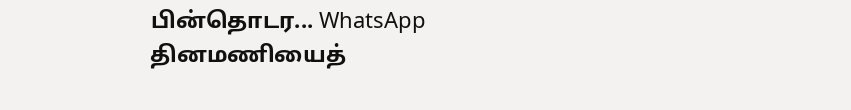பின்தொடர... WhatsApp
தினமணியைத்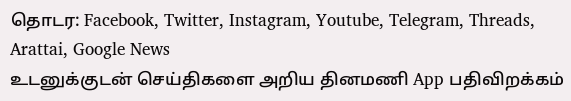தொடர: Facebook, Twitter, Instagram, Youtube, Telegram, Threads, Arattai, Google News
உடனுக்குடன் செய்திகளை அறிய தினமணி App பதிவிறக்கம்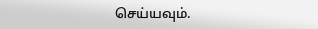செய்யவும்.